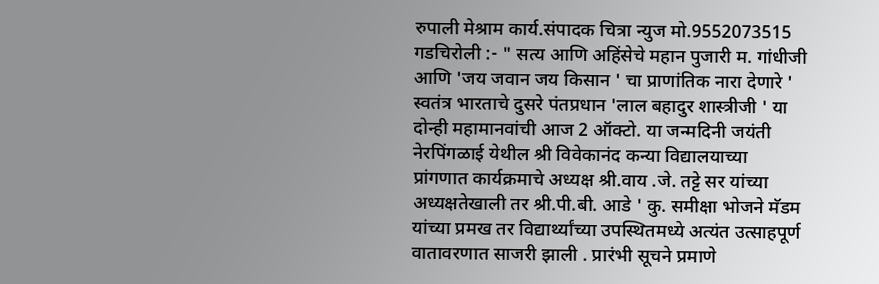रुपाली मेश्राम कार्य.संपादक चित्रा न्युज मो.9552073515
गडचिरोली :- " सत्य आणि अहिंसेचे महान पुजारी म. गांधीजी आणि 'जय जवान जय किसान ' चा प्राणांतिक नारा देणारे ' स्वतंत्र भारताचे दुसरे पंतप्रधान 'लाल बहादुर शास्त्रीजी ' या दोन्ही महामानवांची आज 2 ऑक्टो. या जन्मदिनी जयंती नेरपिंगळाई येथील श्री विवेकानंद कन्या विद्यालयाच्या प्रांगणात कार्यक्रमाचे अध्यक्ष श्री.वाय .जे. तट्टे सर यांच्या अध्यक्षतेखाली तर श्री.पी.बी. आडे ' कु. समीक्षा भोजने मॅडम यांच्या प्रमख तर विद्यार्थ्यांच्या उपस्थितमध्ये अत्यंत उत्साहपूर्ण वातावरणात साजरी झाली . प्रारंभी सूचने प्रमाणे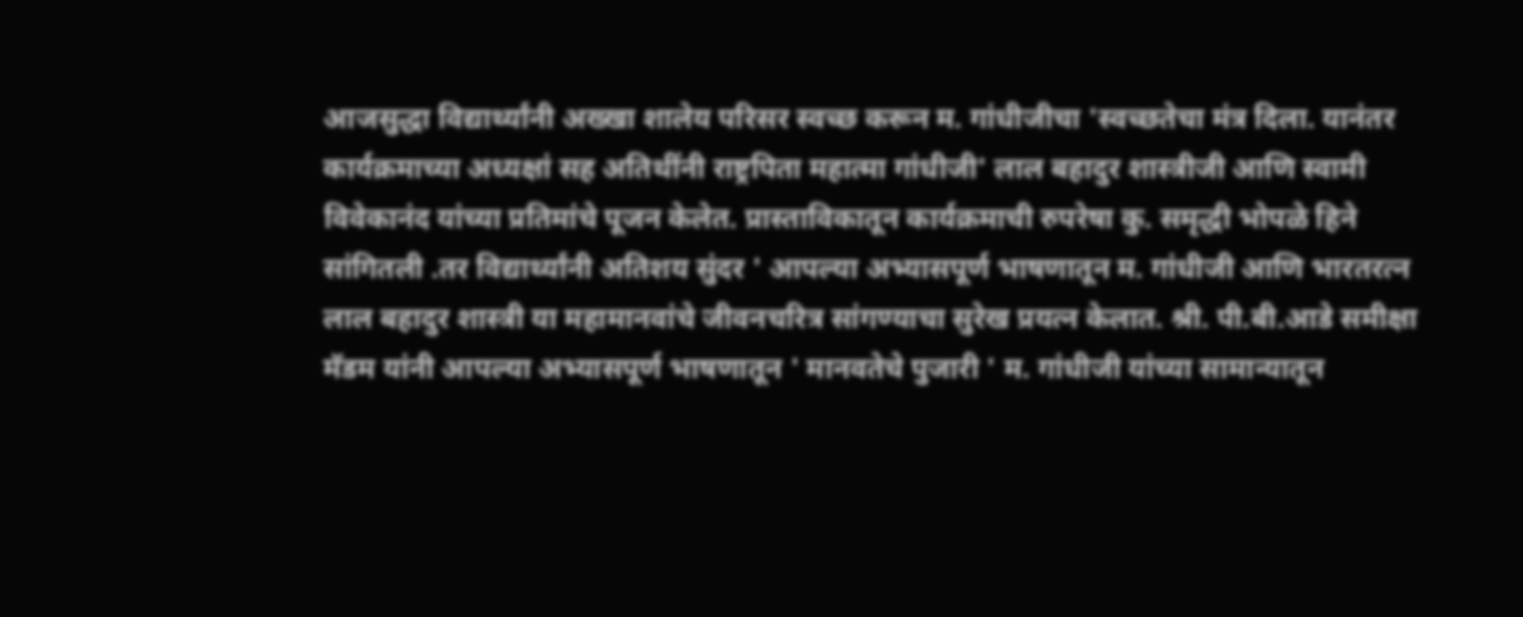आजसुद्धा विद्यार्थ्यांनी अख्खा शालेय परिसर स्वच्छ करून म. गांधीजीचा 'स्वच्छतेचा मंत्र दिला. यानंतर कार्यक्रमाच्या अध्यक्षां सह अतिथींनी राष्ट्रपिता महात्मा गांधीजी' लाल बहादुर शास्त्रीजी आणि स्वामी विवेकानंद यांच्या प्रतिमांचे पूजन केलेत. प्रास्ताविकातून कार्यक्रमाची रुपरेषा कु. समृद्धी भोपळे हिने सांगितली .तर विद्यार्थ्यांनी अतिशय सुंदर ' आपल्या अभ्यासपूर्ण भाषणातून म. गांधीजी आणि भारतरत्न लाल बहादुर शास्त्री या महामानवांचे जीवनचरित्र सांगण्याचा सुरेख प्रयत्न केलात. श्री. पी.बी.आडे समीक्षा मॅडम यांनी आपल्या अभ्यासपूर्ण भाषणातून ' मानवतेचे पुजारी ' म. गांधीजी यांच्या सामान्यातून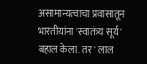असामान्यत्वाचा प्रवासातून भारतीयांना 'स्वातंत्र्य सूर्य ' बहाल केला. तर ' लाल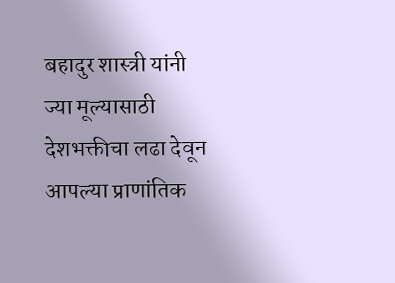बहादुर शास्त्री यांनी ज्या मूल्यासाठी देशभक्तीचा लढा देवून आपल्या प्राणांतिक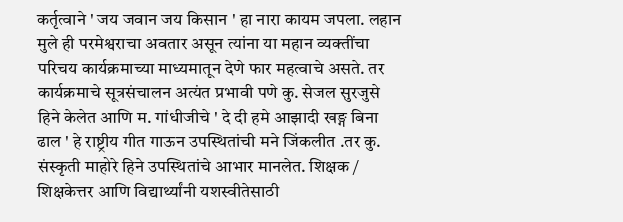कर्तृत्वाने ' जय जवान जय किसान ' हा नारा कायम जपला. लहान मुले ही परमेश्वराचा अवतार असून त्यांना या महान व्यक्तींचा परिचय कार्यक्रमाच्या माध्यमातून देणे फार महत्वाचे असते. तर कार्यक्रमाचे सूत्रसंचालन अत्यंत प्रभावी पणे कु. सेजल सुरजुसे हिने केलेत आणि म. गांधीजीचे ' दे दी हमे आझादी खङ्ग बिना ढाल ' हे राष्ट्रीय गीत गाऊन उपस्थितांची मने जिंकलीत .तर कु. संस्कृती माहोरे हिने उपस्थितांचे आभार मानलेत. शिक्षक / शिक्षकेत्तर आणि विद्यार्थ्यांनी यशस्वीतेसाठी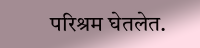परिश्रम घेतलेत.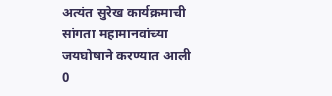अत्यंत सुरेख कार्यक्रमाची सांगता महामानवांच्या जयघोषाने करण्यात आली
0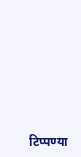टिप्पण्या